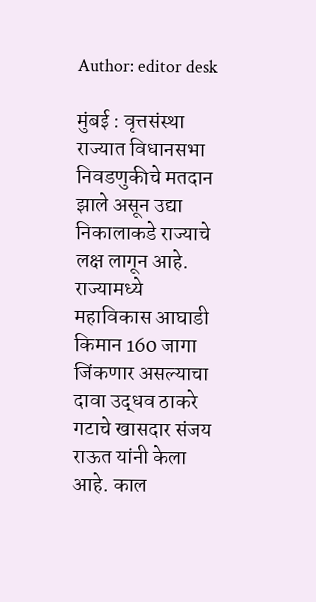Author: editor desk

मुंबई : वृत्तसंस्था राज्यात विधानसभा निवडणुकीचे मतदान झाले असून उद्या निकालाकडे राज्याचे लक्ष लागून आहे. राज्यामध्ये महाविकास आघाडी किमान 160 जागा जिंकणार असल्याचा दावा उद्धव ठाकरे गटाचे खासदार संजय राऊत यांनी केला आहे. काल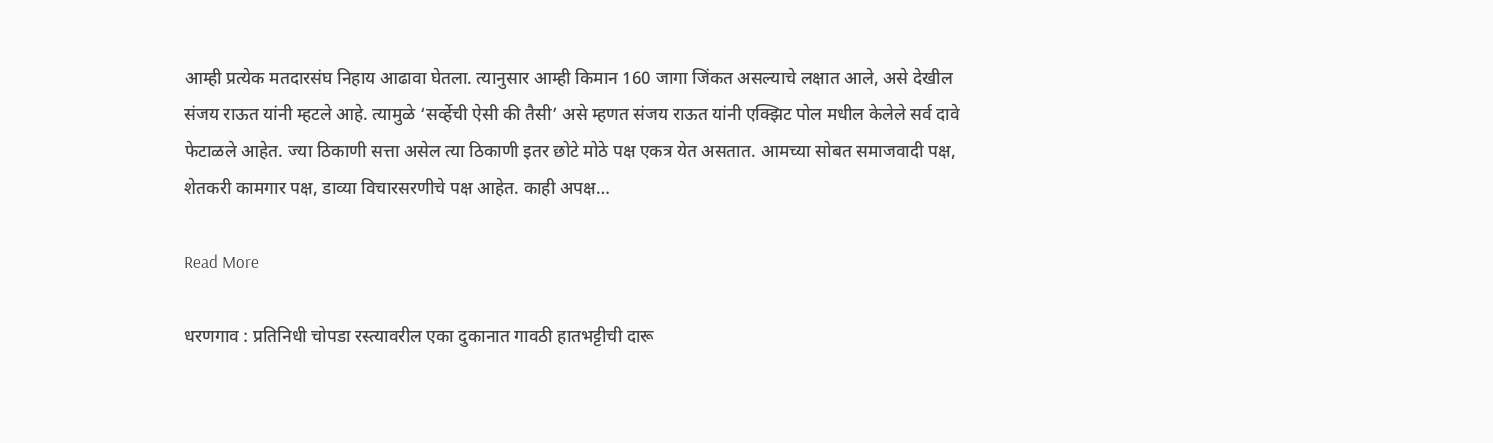आम्ही प्रत्येक मतदारसंघ निहाय आढावा घेतला. त्यानुसार आम्ही किमान 160 जागा जिंकत असल्याचे लक्षात आले, असे देखील संजय राऊत यांनी म्हटले आहे. त्यामुळे ‘सर्व्हेची ऐसी की तैसी’ असे म्हणत संजय राऊत यांनी एक्झिट पोल मधील केलेले सर्व दावे फेटाळले आहेत. ज्या ठिकाणी सत्ता असेल त्या ठिकाणी इतर छोटे मोठे पक्ष एकत्र येत असतात. आमच्या सोबत समाजवादी पक्ष, शेतकरी कामगार पक्ष, डाव्या विचारसरणीचे पक्ष आहेत. काही अपक्ष…

Read More

धरणगाव : प्रतिनिधी चोपडा रस्त्यावरील एका दुकानात गावठी हातभट्टीची दारू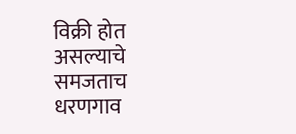विक्री होत असल्याचे समजताच धरणगाव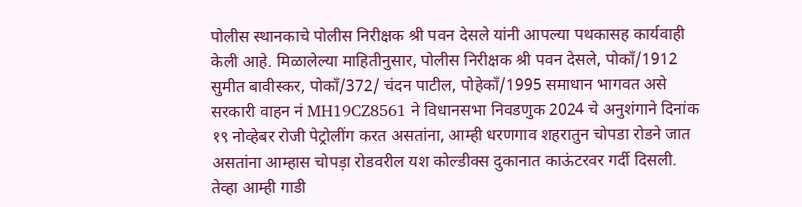पोलीस स्थानकाचे पोलीस निरीक्षक श्री पवन देसले यांनी आपल्या पथकासह कार्यवाही केली आहे. मिळालेल्या माहितीनुसार, पोलीस निरीक्षक श्री पवन देसले, पोकाँ/1912 सुमीत बावीस्कर, पोकाँ/372/ चंदन पाटील, पोहेकाँ/1995 समाधान भागवत असे सरकारी वाहन नं MH19CZ8561 ने विधानसभा निवडणुक 2024 चे अनुशंगाने दिनांक १९ नोव्हेबर रोजी पेट्रोलींग करत असतांना, आम्ही धरणगाव शहरातुन चोपडा रोडने जात असतांना आम्हास चोपड़ा रोडवरील यश कोल्डीक्स दुकानात काऊंटरवर गर्दी दिसली. तेव्हा आम्ही गाडी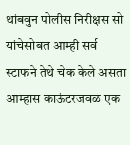थांबवुन पोलीस निरीक्षस सो यांचेसोबत आम्ही सर्व स्टाफने तेथे चेक केले असता आम्हास काऊंटरजवळ एक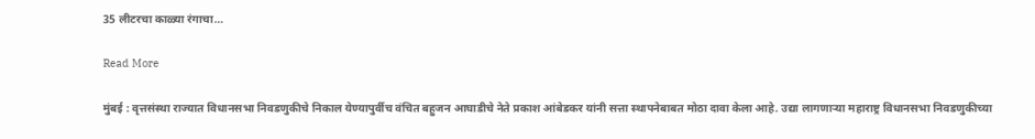35 लीटरचा काळ्या रंगाचा…

Read More

मुंबई : वृत्तसंस्था राज्यात विधानसभा निवडणुकीचे निकाल येण्यापुर्वीच वंचित बहुजन आघाडीचे नेते प्रकाश आंबेडकर यांनी सत्ता स्थापनेबाबत मोठा दावा केला आहे. उद्या लागणाऱ्या महाराष्ट्र विधानसभा निवडणुकीच्या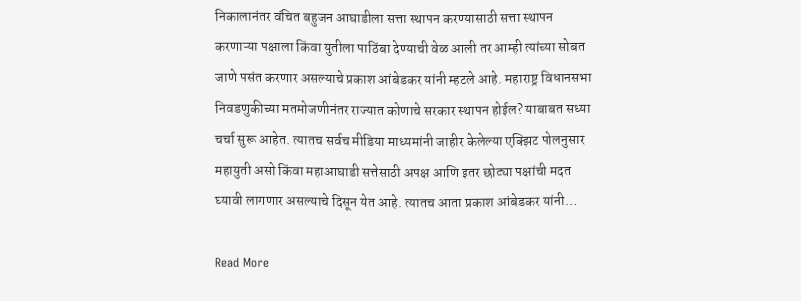निकालानंतर वंचित बहुजन आघाडीला सत्ता स्थापन करण्यासाठी सत्ता स्थापन करणाऱ्या पक्षाला किंवा युतीला पाठिंबा देण्याची वेळ आली तर आम्ही त्यांच्या सोबत जाणे पसंत करणार असल्याचे प्रकाश आंबेडकर यांनी म्हटले आहे. महाराष्ट्र विधानसभा निवडणुकीच्या मतमोजणीनंतर राज्यात कोणाचे सरकार स्थापन होईल? याबाबत सध्या चर्चा सुरू आहेत. त्यातच सर्वच मीडिया माध्यमांनी जाहीर केलेल्या एक्झिट पोलनुसार महायुती असो किंवा महाआघाडी सत्तेसाठी अपक्ष आणि इतर छोट्या पक्षांची मदत घ्यावी लागणार असल्याचे दिसून येत आहे. त्यातच आता प्रकाश आंबेडकर यांनी…

Read More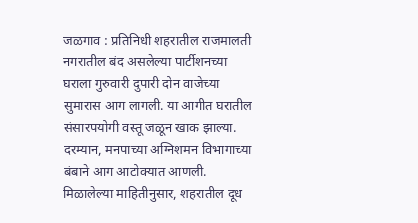जळगाव : प्रतिनिधी शहरातील राजमालती नगरातील बंद असलेल्या पार्टीशनच्या घराला गुरुवारी दुपारी दोन वाजेच्या सुमारास आग लागली. या आगीत घरातील संसारपयोगी वस्तू जळून खाक झाल्या. दरम्यान, मनपाच्या अग्निशमन विभागाच्या बंबाने आग आटोक्यात आणली. मिळालेल्या माहितीनुसार, शहरातील दूध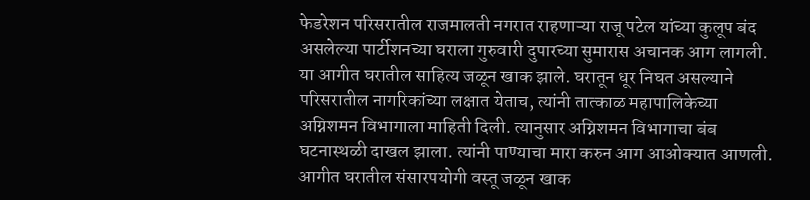फेडरेशन परिसरातील राजमालती नगरात राहणाऱ्या राजू पटेल यांच्या कुलूप बंद असलेल्या पार्टीशनच्या घराला गुरुवारी दुपारच्या सुमारास अचानक आग लागली. या आगीत घरातील साहित्य जळून खाक झाले. घरातून धूर निघत असल्याने परिसरातील नागरिकांच्या लक्षात येताच, त्यांनी तात्काळ महापालिकेच्या अग्निशमन विभागाला माहिती दिली. त्यानुसार अग्निशमन विभागाचा बंब घटनास्थळी दाखल झाला. त्यांनी पाण्याचा मारा करुन आग आओक्यात आणली. आगीत घरातील संसारपयोगी वस्तू जळून खाक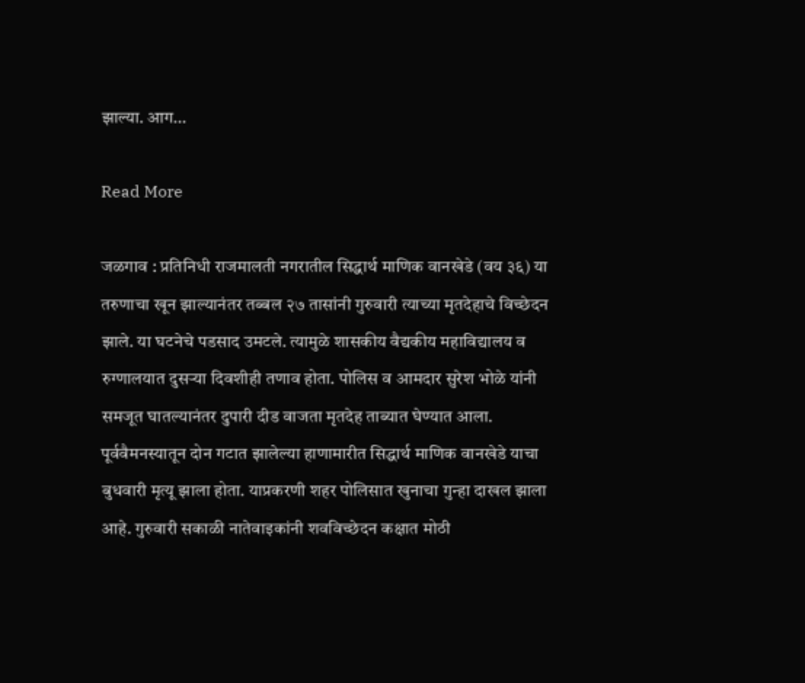झाल्या. आग…

Read More

जळगाव : प्रतिनिधी राजमालती नगरातील सिद्धार्थ माणिक वानखेडे (वय ३६) या तरुणाचा खून झाल्यानंतर तब्बल २७ तासांनी गुरुवारी त्याच्या मृतदेहाचे विच्छेदन झाले. या घटनेचे पडसाद उमटले. त्यामुळे शासकीय वैद्यकीय महाविद्यालय व रुग्णालयात दुसऱ्या दिवशीही तणाव होता. पोलिस व आमदार सुरेश भोळे यांनी समजूत घातल्यानंतर दुपारी दीड वाजता मृतदेह ताब्यात घेण्यात आला. पूर्ववैमनस्यातून दोन गटात झालेल्या हाणामारीत सिद्धार्थ माणिक वानखेडे याचा बुधवारी मृत्यू झाला होता. याप्रकरणी शहर पोलिसात खुनाचा गुन्हा दाखल झाला आहे. गुरुवारी सकाळी नातेवाइकांनी शवविच्छेदन कक्षात मोठी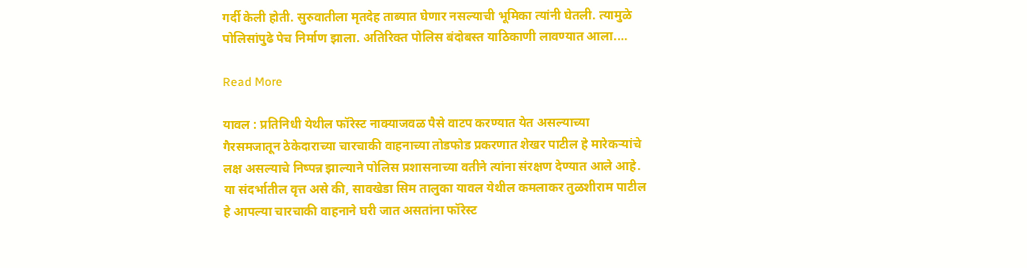गर्दी केली होती. सुरुवातीला मृतदेह ताब्यात घेणार नसल्याची भूमिका त्यांनी घेतली. त्यामुळे पोलिसांपुढे पेच निर्माण झाला. अतिरिक्त पोलिस बंदोबस्त याठिकाणी लावण्यात आला.…

Read More

यावल : प्रतिनिधी येथील फॉरेस्ट नाक्याजवळ पैसे वाटप करण्यात येत असल्याच्या गैरसमजातून ठेकेदाराच्या चारचाकी वाहनाच्या तोडफोड प्रकरणात शेखर पाटील हे मारेकऱ्यांचे लक्ष असल्याचे निष्पन्न झाल्याने पोलिस प्रशासनाच्या वतीने त्यांना संरक्षण देण्यात आले आहे. या संदर्भातील वृत्त असे की, सावखेडा सिम तालुका यावल येथील कमलाकर तुळशीराम पाटील हे आपल्या चारचाकी वाहनाने घरी जात असतांना फॉरेस्ट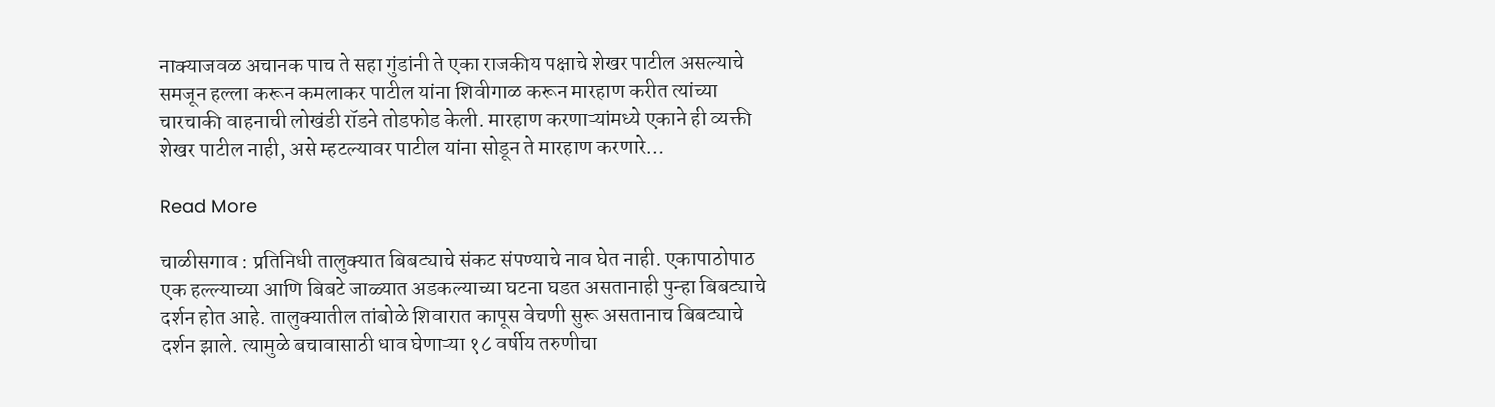नाक्याजवळ अचानक पाच ते सहा गुंडांनी ते एका राजकीय पक्षाचे शेखर पाटील असल्याचे समजून हल्ला करून कमलाकर पाटील यांना शिवीगाळ करून मारहाण करीत त्यांच्या चारचाकी वाहनाची लोखंडी रॉडने तोडफोड केली. मारहाण करणाऱ्यांमध्ये एकाने ही व्यक्ती शेखर पाटील नाही, असे म्हटल्यावर पाटील यांना सोडून ते मारहाण करणारे…

Read More

चाळीसगाव : प्रतिनिधी तालुक्यात बिबट्याचे संकट संपण्याचे नाव घेत नाही. एकापाठोपाठ एक हल्ल्याच्या आणि बिबटे जाळ्यात अडकल्याच्या घटना घडत असतानाही पुन्हा बिबट्याचे दर्शन होत आहे. तालुक्यातील तांबोळे शिवारात कापूस वेचणी सुरू असतानाच बिबट्याचे दर्शन झाले. त्यामुळे बचावासाठी धाव घेणाऱ्या १८ वर्षीय तरुणीचा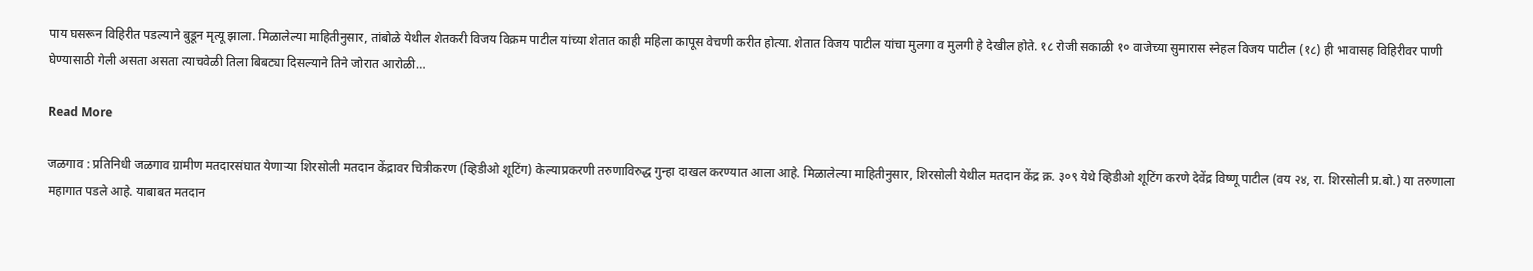पाय घसरून विहिरीत पडल्याने बुडून मृत्यू झाला. मिळालेल्या माहितीनुसार, तांबोळे येथील शेतकरी विजय विक्रम पाटील यांच्या शेतात काही महिला कापूस वेचणी करीत होत्या. शेतात विजय पाटील यांचा मुलगा व मुलगी हे देखील होते. १८ रोजी सकाळी १० वाजेच्या सुमारास स्नेहल विजय पाटील (१८) ही भावासह विहिरीवर पाणी घेण्यासाठी गेली असता असता त्याचवेळी तिला बिबट्या दिसल्याने तिने जोरात आरोळी…

Read More

जळगाव : प्रतिनिधी जळगाव ग्रामीण मतदारसंघात येणाऱ्या शिरसोली मतदान केंद्रावर चित्रीकरण (व्हिडीओ शूटिंग) केल्याप्रकरणी तरुणाविरुद्ध गुन्हा दाखल करण्यात आला आहे. मिळालेल्या माहितीनुसार, शिरसोली येथील मतदान केंद्र क्र. ३०९ येथे व्हिडीओ शूटिंग करणे देवेंद्र विष्णू पाटील (वय २४, रा. शिरसोली प्र.बो.) या तरुणाला महागात पडले आहे. याबाबत मतदान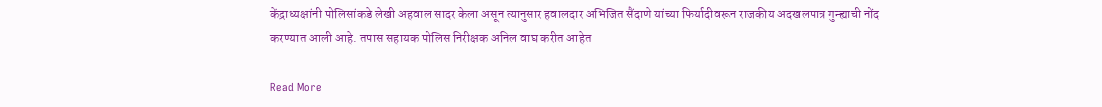केंद्राध्यक्षांनी पोलिसांकडे लेखी अहवाल सादर केला असून त्यानुसार हवालदार अभिजित सैंदाणे यांच्या फिर्यादीवरून राजकीय अदखलपात्र गुन्ह्याची नोंद करण्यात आली आहे. तपास सहायक पोलिस निरीक्षक अनिल वाघ करीत आहेत

Read More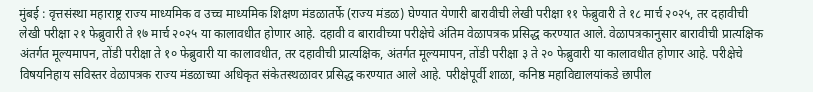मुंबई : वृत्तसंस्था महाराष्ट्र राज्य माध्यमिक व उच्च माध्यमिक शिक्षण मंडळातर्फे (राज्य मंडळ) घेण्यात येणारी बारावीची लेखी परीक्षा ११ फेब्रुवारी ते १८ मार्च २०२५, तर दहावीची लेखी परीक्षा २१ फेब्रुवारी ते १७ मार्च २०२५ या कालावधीत होणार आहे. दहावी व बारावीच्या परीक्षेचे अंतिम वेळापत्रक प्रसिद्ध करण्यात आले. वेळापत्रकानुसार बारावीची प्रात्यक्षिक अंतर्गत मूल्यमापन, तोंडी परीक्षा ते १० फेब्रुवारी या कालावधीत, तर दहावीची प्रात्यक्षिक, अंतर्गत मूल्यमापन, तोंडी परीक्षा ३ ते २० फेब्रुवारी या कालावधीत होणार आहे. परीक्षेचे विषयनिहाय सविस्तर वेळापत्रक राज्य मंडळाच्या अधिकृत संकेतस्थळावर प्रसिद्ध करण्यात आले आहे. परीक्षेपूर्वी शाळा, कनिष्ठ महाविद्यालयांकडे छापील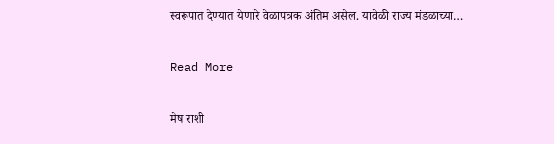स्वरूपात देण्यात येणारे वेळापत्रक अंतिम असेल. यावेळी राज्य मंडळाच्या…

Read More

मेष राशी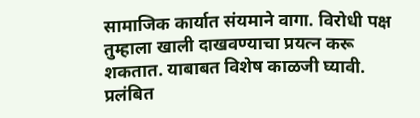सामाजिक कार्यात संयमाने वागा. विरोधी पक्ष तुम्हाला खाली दाखवण्याचा प्रयत्न करू शकतात. याबाबत विशेष काळजी घ्यावी. प्रलंबित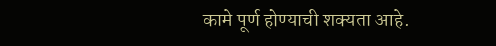कामे पूर्ण होण्याची शक्यता आहे.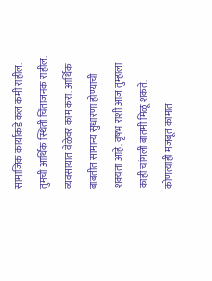सामाजिक कार्याकडे कल कमी राहील. तुमची आर्थिक स्थिती चिंताजनक राहील. व्यवसायात वेळेवर काम करा. आर्थिक बाबतीत सामान्य सुधारणा होण्याची शक्यता आहे. वृषभ राशी आज तुम्हाला काही चांगली बातमी मिळू शकते. कोणत्याही मजबूत कामात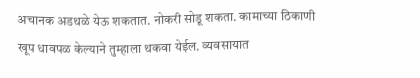अचानक अडथळे येऊ शकतात. नोकरी सोडू शकता. कामाच्या ठिकाणी खूप धावपळ केल्याने तुम्हाला थकवा येईल. व्यवसायात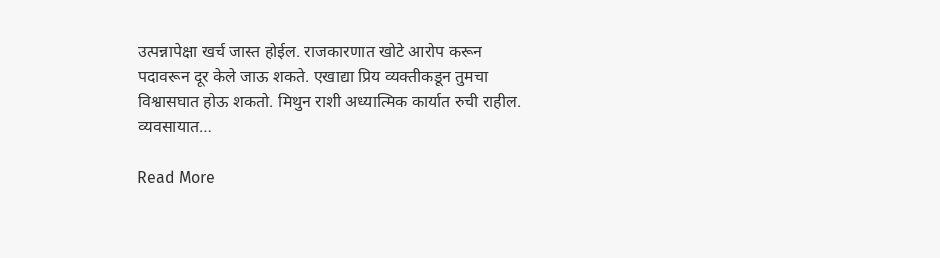उत्पन्नापेक्षा खर्च जास्त होईल. राजकारणात खोटे आरोप करून पदावरून दूर केले जाऊ शकते. एखाद्या प्रिय व्यक्तीकडून तुमचा विश्वासघात होऊ शकतो. मिथुन राशी अध्यात्मिक कार्यात रुची राहील. व्यवसायात…

Read More